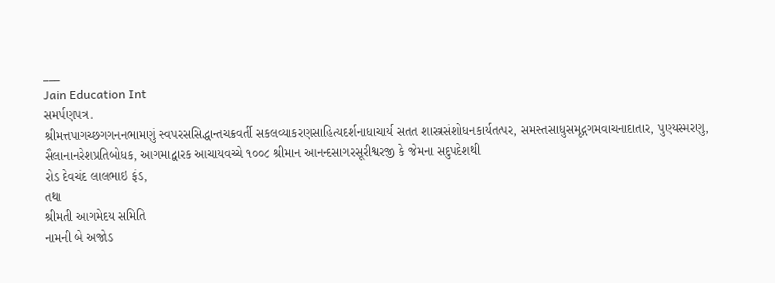___
Jain Education Int
સમર્પણપત્ર.
શ્રીમત્તપાગચ્છગગનનભામણું સ્વપરસસિદ્ધાન્તચક્રવર્તી સકલવ્યાકરણસાહિત્યદર્શનાધાચાર્ય સતત શાસ્ત્રસંશોધનકાર્યતત્પર, સમસ્તસાધુસમૃદ્ગગમવાચનાદાતાર, પુણ્યસ્મરણુ, સૈલાનાનરેશપ્રતિબોધક, આગમાદ્વારક આચાયવચ્ચે ૧૦૦૮ શ્રીમાન આનન્દસાગરસૂરીશ્વરજી કે જેમના સદુપદેશથી
રોડ દેવચંદ લાલભાઇ ફંડ,
તથા
શ્રીમતી આગમેદય સમિતિ
નામની બે અજોડ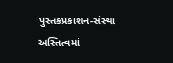પુસ્તકપ્રકાશન-સંસ્થા અસ્તિત્વમાં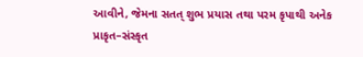આવીને, જેમના સતત્ શુભ પ્રયાસ તથા પરમ કૃપાથી અનેક પ્રાકૃત–સંસ્કૃત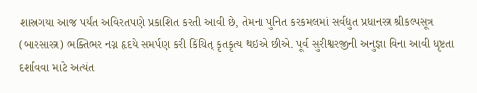શાસ્રગયા આજ પર્યંત અવિરતપણે પ્રકાશિત કરતી આવી છે, તેમના પુનિત કરકમલમાં સર્વદ્યુત પ્રધાનસ્ત્ર શ્રીકલ્પસૂત્ર (બારસાસ્ત્ર) ભક્તિભર નગ્ન હૃદયે સમર્પણ કરી કિંચિત્ કૃતકૃત્ય થઇએ છીએ. પૂર્વ સુરીશ્વરજીની અનુજ્ઞા વિના આવી ધૃષ્ટતા દર્શાવવા માટે અત્યંત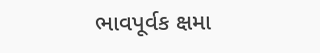ભાવપૂર્વક ક્ષમા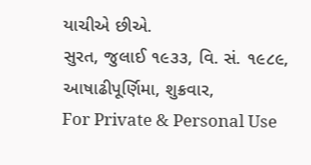યાચીએ છીએ.
સુરત, જુલાઈ ૧૯૩૩, વિ. સં. ૧૯૮૯, આષાઢીપૂર્ણિમા, શુક્રવાર,
For Private & Personal Use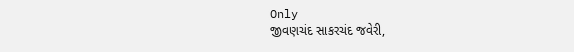Only
જીવણચંદ સાકરચંદ જવેરી,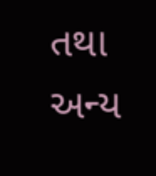તથા
અન્ય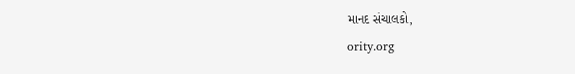માનદ સંચાલકો,
ority.org